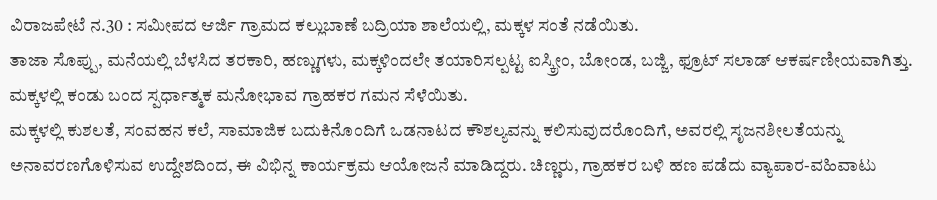ವಿರಾಜಪೇಟೆ ನ.30 : ಸಮೀಪದ ಆರ್ಜಿ ಗ್ರಾಮದ ಕಲ್ಲುಬಾಣೆ ಬದ್ರಿಯಾ ಶಾಲೆಯಲ್ಲಿ, ಮಕ್ಕಳ ಸಂತೆ ನಡೆಯಿತು.
ತಾಜಾ ಸೊಪ್ಪು, ಮನೆಯಲ್ಲಿ ಬೆಳಸಿದ ತರಕಾರಿ, ಹಣ್ಣುಗಳು, ಮಕ್ಕಳಿಂದಲೇ ತಯಾರಿಸಲ್ಪಟ್ಟ ಐಸ್ಕ್ರೀಂ, ಬೋಂಡ, ಬಜ್ಜಿ, ಫ್ರೂಟ್ ಸಲಾಡ್ ಆಕರ್ಷಣೀಯವಾಗಿತ್ತು. ಮಕ್ಕಳಲ್ಲಿ ಕಂಡು ಬಂದ ಸ್ಪರ್ಧಾತ್ಮಕ ಮನೋಭಾವ ಗ್ರಾಹಕರ ಗಮನ ಸೆಳೆಯಿತು.
ಮಕ್ಕಳಲ್ಲಿ ಕುಶಲತೆ, ಸಂವಹನ ಕಲೆ, ಸಾಮಾಜಿಕ ಬದುಕಿನೊಂದಿಗೆ ಒಡನಾಟದ ಕೌಶಲ್ಯವನ್ನು ಕಲಿಸುವುದರೊಂದಿಗೆ, ಅವರಲ್ಲಿ ಸೃಜನಶೀಲತೆಯನ್ನು ಅನಾವರಣಗೊಳಿಸುವ ಉದ್ದೇಶದಿಂದ, ಈ ವಿಭಿನ್ನ ಕಾರ್ಯಕ್ರಮ ಆಯೋಜನೆ ಮಾಡಿದ್ದರು. ಚಿಣ್ಣರು, ಗ್ರಾಹಕರ ಬಳಿ ಹಣ ಪಡೆದು ವ್ಯಾಪಾರ-ವಹಿವಾಟು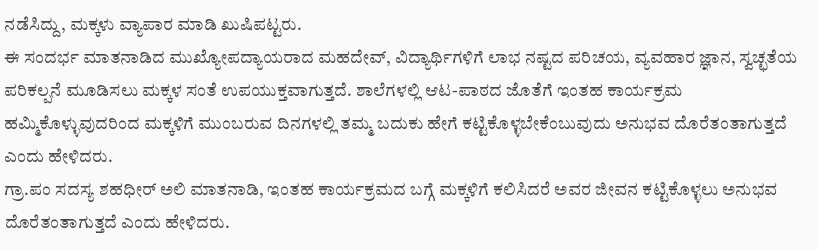ನಡೆಸಿದ್ದು, ಮಕ್ಕಳು ವ್ಯಾಪಾರ ಮಾಡಿ ಖುಷಿಪಟ್ಟರು.
ಈ ಸಂದರ್ಭ ಮಾತನಾಡಿದ ಮುಖ್ಯೋಪದ್ಯಾಯರಾದ ಮಹದೇವ್, ವಿದ್ಯಾರ್ಥಿಗಳಿಗೆ ಲಾಭ ನಷ್ಟದ ಪರಿಚಯ, ವ್ಯವಹಾರ ಜ್ಞಾನ, ಸ್ವಚ್ಛತೆಯ ಪರಿಕಲ್ಪನೆ ಮೂಡಿಸಲು ಮಕ್ಕಳ ಸಂತೆ ಉಪಯುಕ್ತವಾಗುತ್ತದೆ. ಶಾಲೆಗಳಲ್ಲಿ ಆಟ-ಪಾಠದ ಜೊತೆಗೆ ಇಂತಹ ಕಾರ್ಯಕ್ರಮ ಹಮ್ಮಿಕೊಳ್ಳುವುದರಿಂದ ಮಕ್ಕಳಿಗೆ ಮುಂಬರುವ ದಿನಗಳಲ್ಲಿ ತಮ್ಮ ಬದುಕು ಹೇಗೆ ಕಟ್ಟಿಕೊಳ್ಳಬೇಕೆಂಬುವುದು ಅನುಭವ ದೊರೆತಂತಾಗುತ್ತದೆ ಎಂದು ಹೇಳಿದರು.
ಗ್ರಾ.ಪಂ ಸದಸ್ಯ ಶಹಧೀರ್ ಅಲಿ ಮಾತನಾಡಿ, ಇಂತಹ ಕಾರ್ಯಕ್ರಮದ ಬಗ್ಗೆ ಮಕ್ಕಳಿಗೆ ಕಲಿಸಿದರೆ ಅವರ ಜೀವನ ಕಟ್ಟಿಕೊಳ್ಳಲು ಅನುಭವ ದೊರೆತಂತಾಗುತ್ತದೆ ಎಂದು ಹೇಳಿದರು.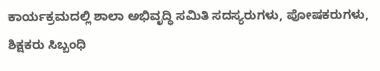ಕಾರ್ಯಕ್ರಮದಲ್ಲಿ ಶಾಲಾ ಅಭಿವೃದ್ಧಿ ಸಮಿತಿ ಸದಸ್ಯರುಗಳು, ಪೋಷಕರುಗಳು, ಶಿಕ್ಷಕರು ಸಿಬ್ಬಂಧಿ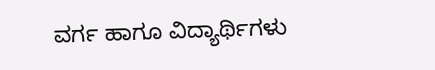ವರ್ಗ ಹಾಗೂ ವಿದ್ಯಾರ್ಥಿಗಳು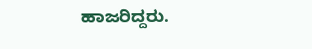ಹಾಜರಿದ್ದರು.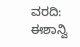ವರದಿ: ಈಶಾನ್ವಿ